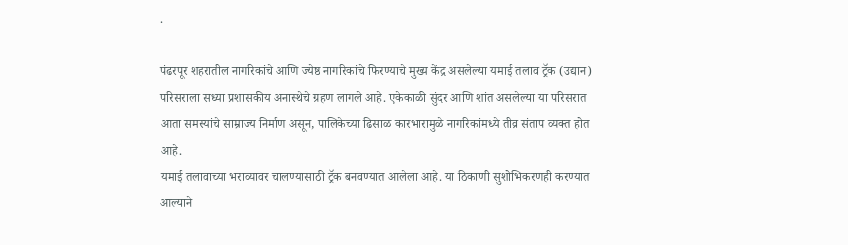.

पंढरपूर शहरातील नागरिकांचे आणि ज्येष्ठ नागरिकांचे फिरण्याचे मुख्य केंद्र असलेल्या यमाई तलाव ट्रॅक (उद्यान) परिसराला सध्या प्रशासकीय अनास्थेचे ग्रहण लागले आहे. एकेकाळी सुंदर आणि शांत असलेल्या या परिसरात आता समस्यांचे साम्राज्य निर्माण असून, पालिकेच्या ढिसाळ कारभारामुळे नागरिकांमध्ये तीव्र संताप व्यक्त होत आहे.
यमाई तलावाच्या भराव्यावर चालण्यासाठी ट्रॅक बनवण्यात आलेला आहे. या ठिकाणी सुशोभिकरणही करण्यात आल्याने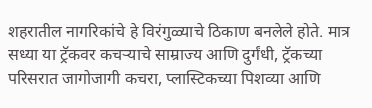शहरातील नागरिकांचे हे विरंगुळ्याचे ठिकाण बनलेले होते. मात्र सध्या या ट्रॅकवर कचऱ्याचे साम्राज्य आणि दुर्गंधी, ट्रॅकच्या परिसरात जागोजागी कचरा, प्लास्टिकच्या पिशव्या आणि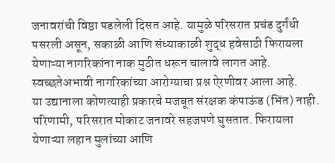जनावरांची विष्ठा पडलेली दिसत आहे. यामुळे परिसरात प्रचंड दुर्गंधी पसरली असून, सकाळी आणि संध्याकाळी शुद्ध हवेसाठी फिरायला येणाऱ्या नागरिकांना नाक मुठीत धरून चालावे लागत आहे. स्वच्छतेअभावी नागरिकांच्या आरोग्याचा प्रश्न ऐरणीवर आला आहे.
या उद्यानाला कोणत्याही प्रकारचे मजबूत संरक्षक कंपाऊंड (भिंत) नाही. परिणामी, परिसरात मोकाट जनावरे सहजपणे घुसतात. फिरायला येणाऱ्या लहान मुलांच्या आणि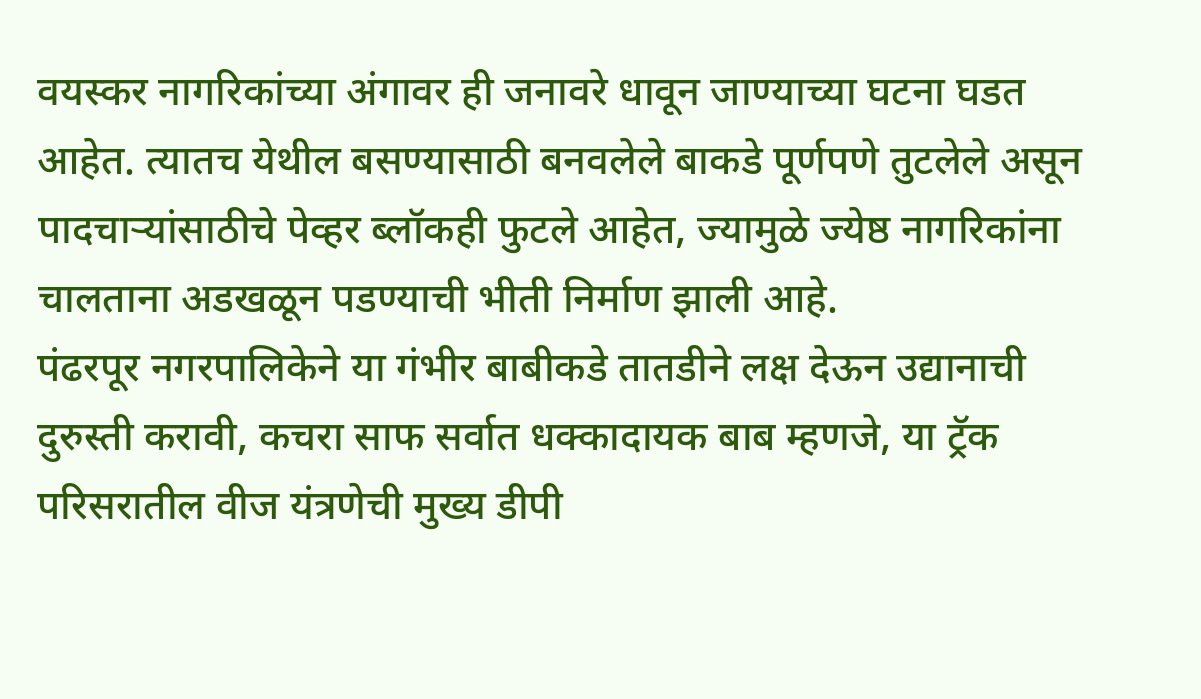वयस्कर नागरिकांच्या अंगावर ही जनावरे धावून जाण्याच्या घटना घडत आहेत. त्यातच येथील बसण्यासाठी बनवलेले बाकडे पूर्णपणे तुटलेले असून पादचाऱ्यांसाठीचे पेव्हर ब्लॉकही फुटले आहेत, ज्यामुळे ज्येष्ठ नागरिकांना चालताना अडखळून पडण्याची भीती निर्माण झाली आहे.
पंढरपूर नगरपालिकेने या गंभीर बाबीकडे तातडीने लक्ष देऊन उद्यानाची दुरुस्ती करावी, कचरा साफ सर्वात धक्कादायक बाब म्हणजे, या ट्रॅक परिसरातील वीज यंत्रणेची मुख्य डीपी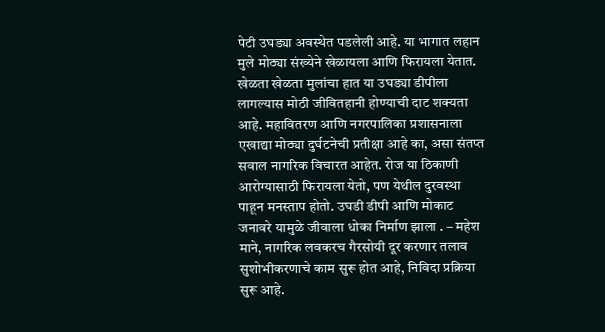पेटी उघड्या अवस्थेत पडलेली आहे. या भागात लहान मुले मोठ्या संख्येने खेळायला आणि फिरायला येतात. खेळता खेळता मुलांचा हात या उघड्या डीपीला लागल्यास मोठी जीवितहानी होण्याची दाट शक्यता आहे. महावितरण आणि नगरपालिका प्रशासनाला एखाद्या मोठ्या दुर्घटनेची प्रतीक्षा आहे का, असा संतप्त सवाल नागरिक विचारत आहेत. रोज या ठिकाणी आरोग्यासाठी फिरायला येतो, पण येथील दुरवस्था पाहून मनस्ताप होतो. उघडी डीपी आणि मोकाट जनावरे यामुळे जीवाला धोका निर्माण झाला . – महेश माने, नागरिक लवकरच गैरसोयी दूर करणार तलाव सुशोभीकरणाचे काम सुरू होत आहे, निविदा प्रक्रिया सुरू आहे.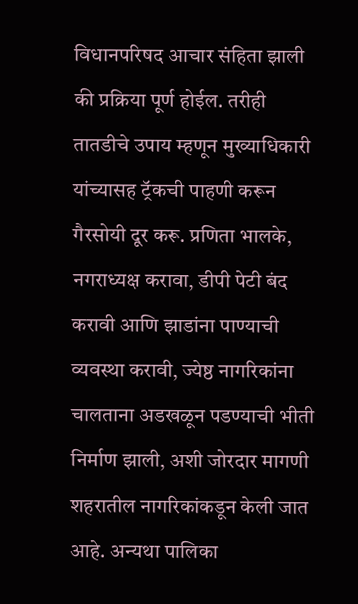विधानपरिषद आचार संहिता झाली की प्रक्रिया पूर्ण होईल. तरीही तातडीचे उपाय म्हणून मुख्याधिकारी यांच्यासह ट्रॅकची पाहणी करून गैरसोयी दूर करू. प्रणिता भालके, नगराध्यक्ष करावा, डीपी पेटी बंद करावी आणि झाडांना पाण्याची व्यवस्था करावी, ज्येष्ठ नागरिकांना चालताना अडखळून पडण्याची भीती निर्माण झाली, अशी जोरदार मागणी शहरातील नागरिकांकडून केली जात आहे. अन्यथा पालिका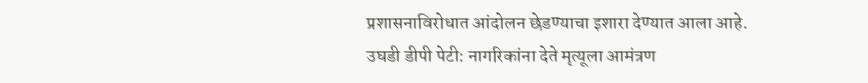प्रशासनाविरोधात आंदोलन छेडण्याचा इशारा देण्यात आला आहे.
उघडी डीपी पेटी: नागरिकांना देते मृत्यूला आमंत्रण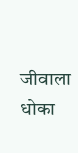जीवाला धोका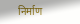निर्माण